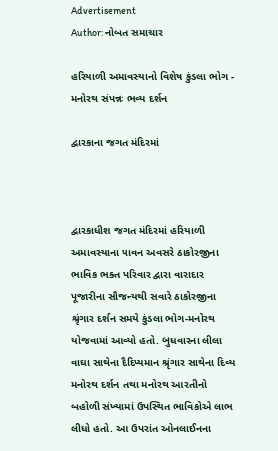Advertisement
Author: નોબત સમાચાર

હરિયાળી અમાવસ્યાનો વિશેષ કુંડલા ભોગ - મનોરથ સંપન્નઃ ભવ્ય દર્શન

દ્વારકાના જગત મંદિરમાં



દ્વારકાધીશ જગત મંદિરમાં હરિયાળી અમાવસ્યાના ૫ાવન અવસરે ઠાકોરજીના ભાવિક ભક્ત પરિવાર દ્વારા વારાદાર પૂજારીના સૌજન્યથી સવારે ઠાકોરજીના શ્રૃંગાર દર્શન સમયે કુંડલા ભોગ-મનોરથ યોજવામાં આવ્યો હતો. બુધવારના લીલા વાઘા સાથેના દૈદિપ્યમાન શ્રૃંગાર સાથેના દિવ્ય મનોરથ દર્શન તથા મનોરથ આરતીનો બહોળી સંખ્યામાં ઉપસ્થિત ભાવિકોએ લાભ લીધો હતો. આ ઉપરાંત ઓનલાઈનના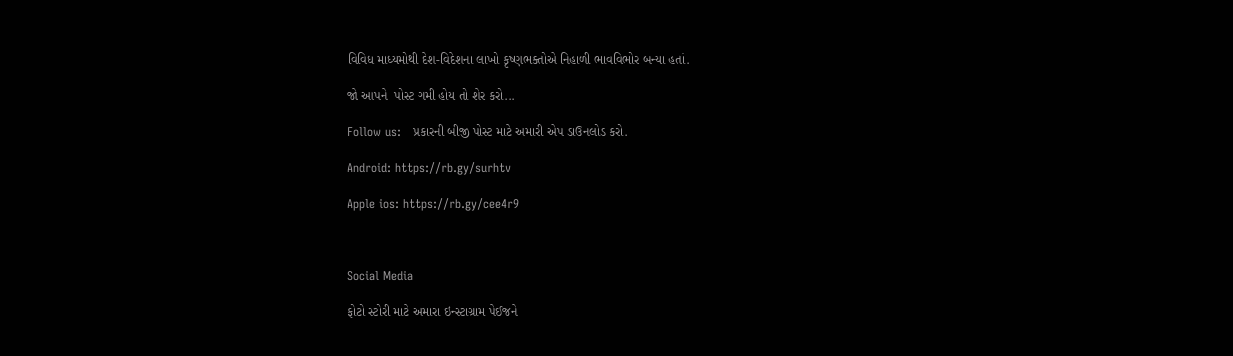વિવિધ માધ્યમોથી દેશ-વિદેશના લાખો કૃષ્ણભક્તોએ નિહાળી ભાવવિભોર બન્યા હતાં.

જો આપને  પોસ્ટ ગમી હોય તો શેર કરો...

Follow us:   પ્રકારની બીજી પોસ્ટ માટે અમારી એપ ડાઉનલોડ કરો.

Android: https://rb.gy/surhtv

Apple ios: https://rb.gy/cee4r9



Social Media

ફોટો સ્ટોરી માટે અમારા ઇન્સ્ટાગ્રામ પેઈજને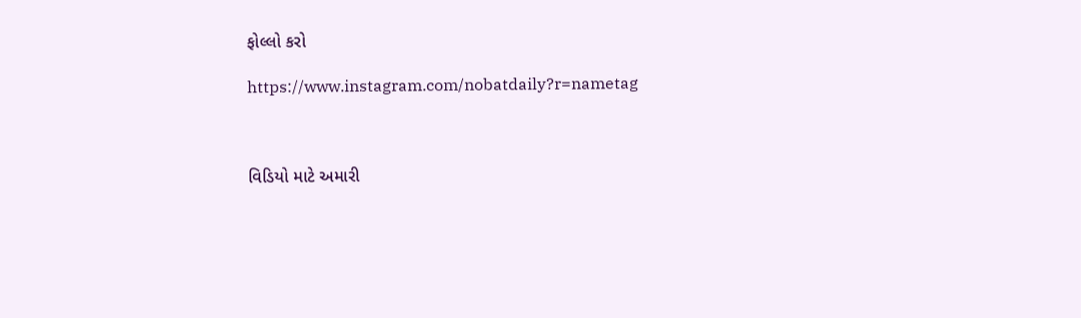ફોલ્લો કરો

https://www.instagram.com/nobatdaily?r=nametag



વિડિયો માટે અમારી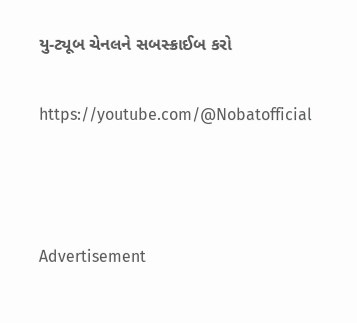યુ-ટ્યૂબ ચેનલને સબસ્ક્રાઈબ કરો

https://youtube.com/@Nobatofficial



Advertisement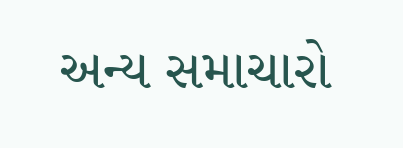અન્ય સમાચારો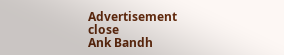Advertisement
close
Ank Bandh